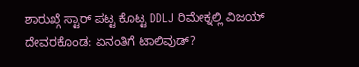ಶಾರುಖ್ಗೆ ಸ್ಟಾರ್ ಪಟ್ಟ ಕೊಟ್ಟ DDLJ ರಿಮೇಕ್ನಲ್ಲಿ ವಿಜಯ್ ದೇವರಕೊಂಡ: ಏನಂತಿಗೆ ಟಾಲಿವುಡ್?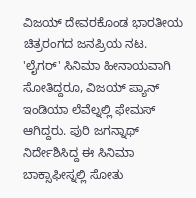ವಿಜಯ್ ದೇವರಕೊಂಡ ಭಾರತೀಯ ಚಿತ್ರರಂಗದ ಜನಪ್ರಿಯ ನಟ. 'ಲೈಗರ್' ಸಿನಿಮಾ ಹೀನಾಯವಾಗಿ ಸೋತಿದ್ದರೂ, ವಿಜಯ್ ಪ್ಯಾನ್ ಇಂಡಿಯಾ ಲೆವೆಲ್ನಲ್ಲಿ ಫೇಮಸ್ ಆಗಿದ್ದರು. ಪುರಿ ಜಗನ್ನಾಥ್ ನಿರ್ದೇಶಿಸಿದ್ದ ಈ ಸಿನಿಮಾ ಬಾಕ್ಸಾಫೀಸ್ನಲ್ಲಿ ಸೋತು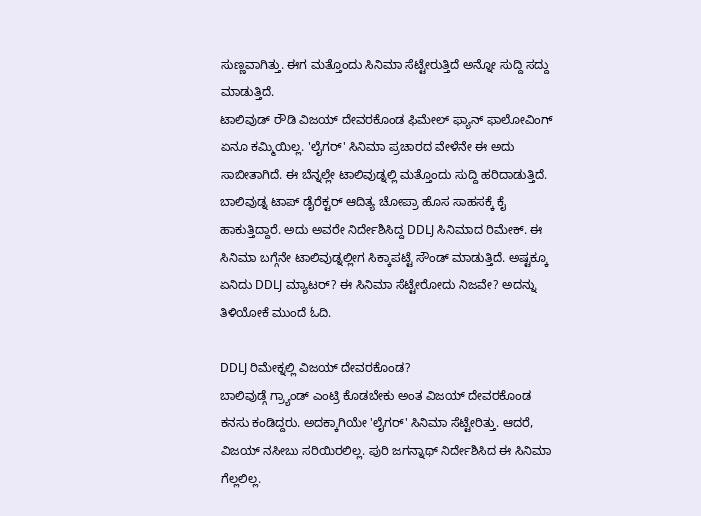ಸುಣ್ಣವಾಗಿತ್ತು. ಈಗ ಮತ್ತೊಂದು ಸಿನಿಮಾ ಸೆಟ್ಟೇರುತ್ತಿದೆ ಅನ್ನೋ ಸುದ್ದಿ ಸದ್ದು ಮಾಡುತ್ತಿದೆ.
ಟಾಲಿವುಡ್ ರೌಡಿ ವಿಜಯ್ ದೇವರಕೊಂಡ ಫಿಮೇಲ್ ಫ್ಯಾನ್ ಫಾಲೋವಿಂಗ್ ಏನೂ ಕಮ್ಮಿಯಿಲ್ಲ. 'ಲೈಗರ್' ಸಿನಿಮಾ ಪ್ರಚಾರದ ವೇಳೆನೇ ಈ ಅದು ಸಾಬೀತಾಗಿದೆ. ಈ ಬೆನ್ನಲ್ಲೇ ಟಾಲಿವುಡ್ನಲ್ಲಿ ಮತ್ತೊಂದು ಸುದ್ದಿ ಹರಿದಾಡುತ್ತಿದೆ.
ಬಾಲಿವುಡ್ನ ಟಾಪ್ ಡೈರೆಕ್ಟರ್ ಆದಿತ್ಯ ಚೋಪ್ರಾ ಹೊಸ ಸಾಹಸಕ್ಕೆ ಕೈ ಹಾಕುತ್ತಿದ್ದಾರೆ. ಅದು ಅವರೇ ನಿರ್ದೇಶಿಸಿದ್ದ DDLJ ಸಿನಿಮಾದ ರಿಮೇಕ್. ಈ ಸಿನಿಮಾ ಬಗ್ಗೆನೇ ಟಾಲಿವುಡ್ನಲ್ಲೀಗ ಸಿಕ್ಕಾಪಟ್ಟೆ ಸೌಂಡ್ ಮಾಡುತ್ತಿದೆ. ಅಷ್ಟಕ್ಕೂ ಏನಿದು DDLJ ಮ್ಯಾಟರ್? ಈ ಸಿನಿಮಾ ಸೆಟ್ಟೇರೋದು ನಿಜವೇ? ಅದನ್ನು ತಿಳಿಯೋಕೆ ಮುಂದೆ ಓದಿ.

DDLJ ರಿಮೇಕ್ನಲ್ಲಿ ವಿಜಯ್ ದೇವರಕೊಂಡ?
ಬಾಲಿವುಡ್ಗೆ ಗ್ರ್ಯಾಂಡ್ ಎಂಟ್ರಿ ಕೊಡಬೇಕು ಅಂತ ವಿಜಯ್ ದೇವರಕೊಂಡ ಕನಸು ಕಂಡಿದ್ದರು. ಅದಕ್ಕಾಗಿಯೇ 'ಲೈಗರ್' ಸಿನಿಮಾ ಸೆಟ್ಟೇರಿತ್ತು. ಆದರೆ, ವಿಜಯ್ ನಸೀಬು ಸರಿಯಿರಲಿಲ್ಲ. ಪುರಿ ಜಗನ್ನಾಥ್ ನಿರ್ದೇಶಿಸಿದ ಈ ಸಿನಿಮಾ ಗೆಲ್ಲಲಿಲ್ಲ.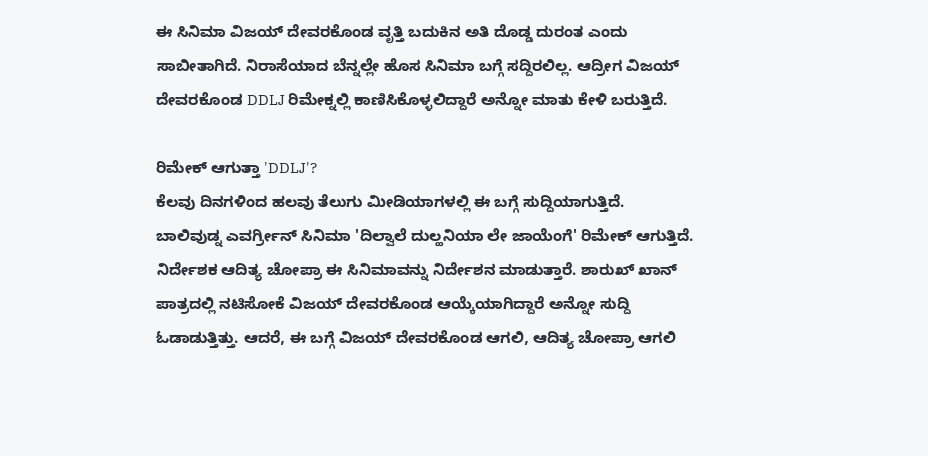ಈ ಸಿನಿಮಾ ವಿಜಯ್ ದೇವರಕೊಂಡ ವೃತ್ತಿ ಬದುಕಿನ ಅತಿ ದೊಡ್ಡ ದುರಂತ ಎಂದು ಸಾಬೀತಾಗಿದೆ. ನಿರಾಸೆಯಾದ ಬೆನ್ನಲ್ಲೇ ಹೊಸ ಸಿನಿಮಾ ಬಗ್ಗೆ ಸದ್ದಿರಲಿಲ್ಲ. ಆದ್ರೀಗ ವಿಜಯ್ ದೇವರಕೊಂಡ DDLJ ರಿಮೇಕ್ನಲ್ಲಿ ಕಾಣಿಸಿಕೊಳ್ಳಲಿದ್ದಾರೆ ಅನ್ನೋ ಮಾತು ಕೇಳಿ ಬರುತ್ತಿದೆ.

ರಿಮೇಕ್ ಆಗುತ್ತಾ 'DDLJ'?
ಕೆಲವು ದಿನಗಳಿಂದ ಹಲವು ತೆಲುಗು ಮೀಡಿಯಾಗಳಲ್ಲಿ ಈ ಬಗ್ಗೆ ಸುದ್ದಿಯಾಗುತ್ತಿದೆ. ಬಾಲಿವುಡ್ನ ಎವರ್ಗ್ರೀನ್ ಸಿನಿಮಾ 'ದಿಲ್ವಾಲೆ ದುಲ್ಹನಿಯಾ ಲೇ ಜಾಯೆಂಗೆ' ರಿಮೇಕ್ ಆಗುತ್ತಿದೆ. ನಿರ್ದೇಶಕ ಆದಿತ್ಯ ಚೋಪ್ರಾ ಈ ಸಿನಿಮಾವನ್ನು ನಿರ್ದೇಶನ ಮಾಡುತ್ತಾರೆ. ಶಾರುಖ್ ಖಾನ್ ಪಾತ್ರದಲ್ಲಿ ನಟಿಸೋಕೆ ವಿಜಯ್ ದೇವರಕೊಂಡ ಆಯ್ಕೆಯಾಗಿದ್ದಾರೆ ಅನ್ನೋ ಸುದ್ದಿ ಓಡಾಡುತ್ತಿತ್ತು. ಆದರೆ, ಈ ಬಗ್ಗೆ ವಿಜಯ್ ದೇವರಕೊಂಡ ಆಗಲಿ, ಆದಿತ್ಯ ಚೋಪ್ರಾ ಆಗಲಿ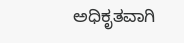ಅಧಿಕೃತವಾಗಿ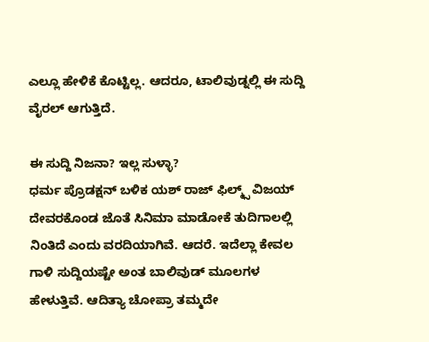ಎಲ್ಲೂ ಹೇಳಿಕೆ ಕೊಟ್ಟಿಲ್ಲ. ಆದರೂ, ಟಾಲಿವುಡ್ನಲ್ಲಿ ಈ ಸುದ್ದಿ ವೈರಲ್ ಆಗುತ್ತಿದೆ.

ಈ ಸುದ್ದಿ ನಿಜನಾ? ಇಲ್ಲ ಸುಳ್ಳಾ?
ಧರ್ಮ ಪ್ರೊಡಕ್ಷನ್ ಬಳಿಕ ಯಶ್ ರಾಜ್ ಫಿಲ್ಮ್ಸ್ ವಿಜಯ್ ದೇವರಕೊಂಡ ಜೊತೆ ಸಿನಿಮಾ ಮಾಡೋಕೆ ತುದಿಗಾಲಲ್ಲಿ ನಿಂತಿದೆ ಎಂದು ವರದಿಯಾಗಿವೆ. ಆದರೆ. ಇದೆಲ್ಲಾ ಕೇವಲ ಗಾಳಿ ಸುದ್ದಿಯಷ್ಟೇ ಅಂತ ಬಾಲಿವುಡ್ ಮೂಲಗಳ ಹೇಳುತ್ತಿವೆ. ಆದಿತ್ಯಾ ಚೋಪ್ರಾ ತಮ್ಮದೇ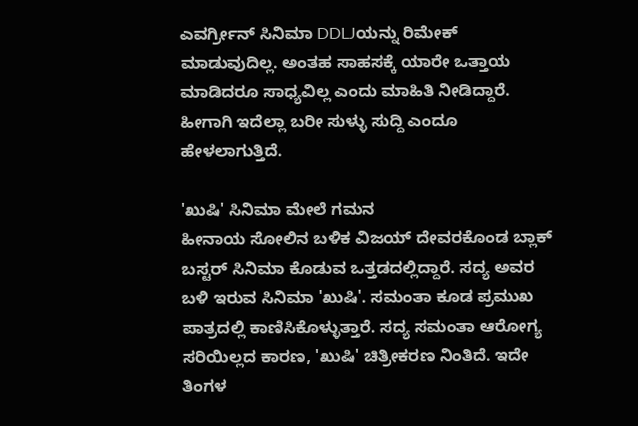ಎವರ್ಗ್ರೀನ್ ಸಿನಿಮಾ DDLJಯನ್ನು ರಿಮೇಕ್ ಮಾಡುವುದಿಲ್ಲ. ಅಂತಹ ಸಾಹಸಕ್ಕೆ ಯಾರೇ ಒತ್ತಾಯ ಮಾಡಿದರೂ ಸಾಧ್ಯವಿಲ್ಲ ಎಂದು ಮಾಹಿತಿ ನೀಡಿದ್ದಾರೆ. ಹೀಗಾಗಿ ಇದೆಲ್ಲಾ ಬರೀ ಸುಳ್ಳು ಸುದ್ದಿ ಎಂದೂ ಹೇಳಲಾಗುತ್ತಿದೆ.

'ಖುಷಿ' ಸಿನಿಮಾ ಮೇಲೆ ಗಮನ
ಹೀನಾಯ ಸೋಲಿನ ಬಳಿಕ ವಿಜಯ್ ದೇವರಕೊಂಡ ಬ್ಲಾಕ್ ಬಸ್ಟರ್ ಸಿನಿಮಾ ಕೊಡುವ ಒತ್ತಡದಲ್ಲಿದ್ದಾರೆ. ಸದ್ಯ ಅವರ ಬಳಿ ಇರುವ ಸಿನಿಮಾ 'ಖುಷಿ'. ಸಮಂತಾ ಕೂಡ ಪ್ರಮುಖ ಪಾತ್ರದಲ್ಲಿ ಕಾಣಿಸಿಕೊಳ್ಳುತ್ತಾರೆ. ಸದ್ಯ ಸಮಂತಾ ಆರೋಗ್ಯ ಸರಿಯಿಲ್ಲದ ಕಾರಣ, 'ಖುಷಿ' ಚಿತ್ರೀಕರಣ ನಿಂತಿದೆ. ಇದೇ ತಿಂಗಳ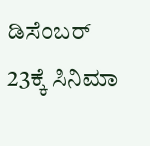ಡಿಸೆಂಬರ್ 23ಕ್ಕೆ ಸಿನಿಮಾ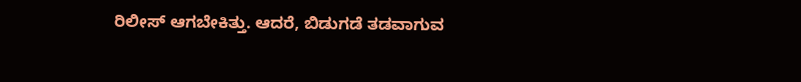ರಿಲೀಸ್ ಆಗಬೇಕಿತ್ತು. ಆದರೆ, ಬಿಡುಗಡೆ ತಡವಾಗುವ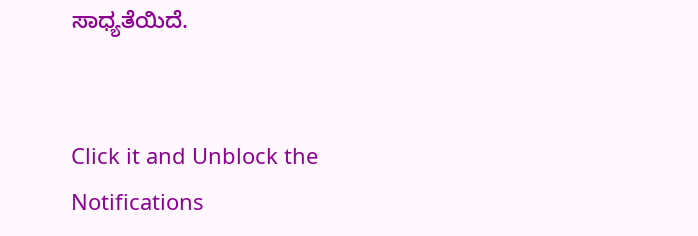ಸಾಧ್ಯತೆಯಿದೆ.


Click it and Unblock the Notifications